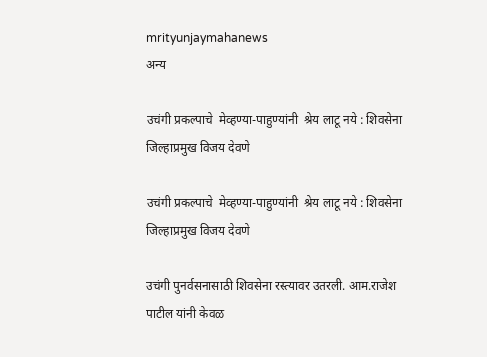mrityunjaymahanews
अन्य

उचंगी प्रकल्पाचे  मेव्हण्या-पाहुण्यांनी  श्रेय लाटू नये : शिवसेना जिल्हाप्रमुख विजय देवणे

उचंगी प्रकल्पाचे  मेव्हण्या-पाहुण्यांनी  श्रेय लाटू नये : शिवसेना जिल्हाप्रमुख विजय देवणे

उचंगी पुनर्वसनासाठी शिवसेना रस्त्यावर उतरली. आम.राजेश पाटील यांनी केवळ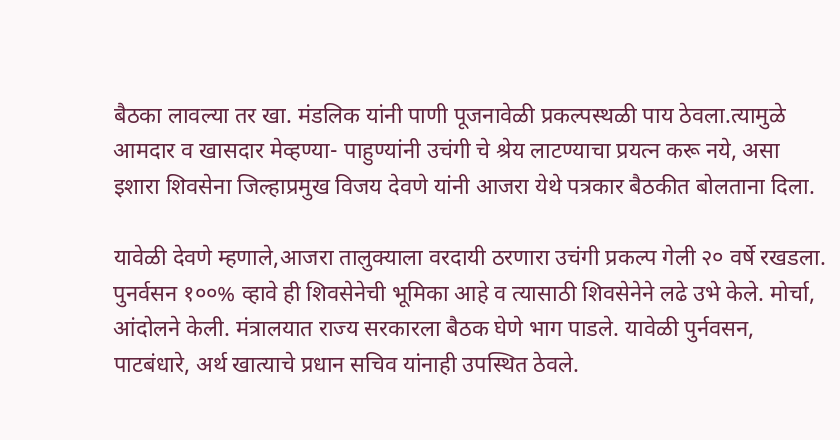बैठका लावल्या तर खा. मंडलिक यांनी पाणी पूजनावेळी प्रकल्पस्थळी पाय ठेवला.त्यामुळे आमदार व खासदार मेव्हण्या- पाहुण्यांनी उचंगी चे श्रेय लाटण्याचा प्रयत्न करू नये, असा इशारा शिवसेना जिल्हाप्रमुख विजय देवणे यांनी आजरा येथे पत्रकार बैठकीत बोलताना दिला.

यावेळी देवणे म्हणाले,आजरा तालुक्याला वरदायी ठरणारा उचंगी प्रकल्प गेली २० वर्षे रखडला. पुनर्वसन १००% व्हावे ही शिवसेनेची भूमिका आहे व त्यासाठी शिवसेनेने लढे उभे केले. मोर्चा, आंदोलने केली. मंत्रालयात राज्य सरकारला बैठक घेणे भाग पाडले. यावेळी पुर्नवसन, पाटबंधारे, अर्थ खात्याचे प्रधान सचिव यांनाही उपस्थित ठेवले.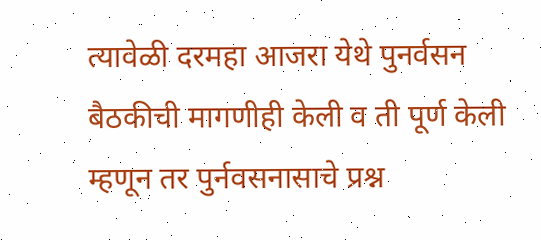त्यावेळी दरमहा आजरा येथे पुनर्वसन बैठकीची मागणीही केली व ती पूर्ण केली म्हणून तर पुर्नवसनासाचे प्रश्न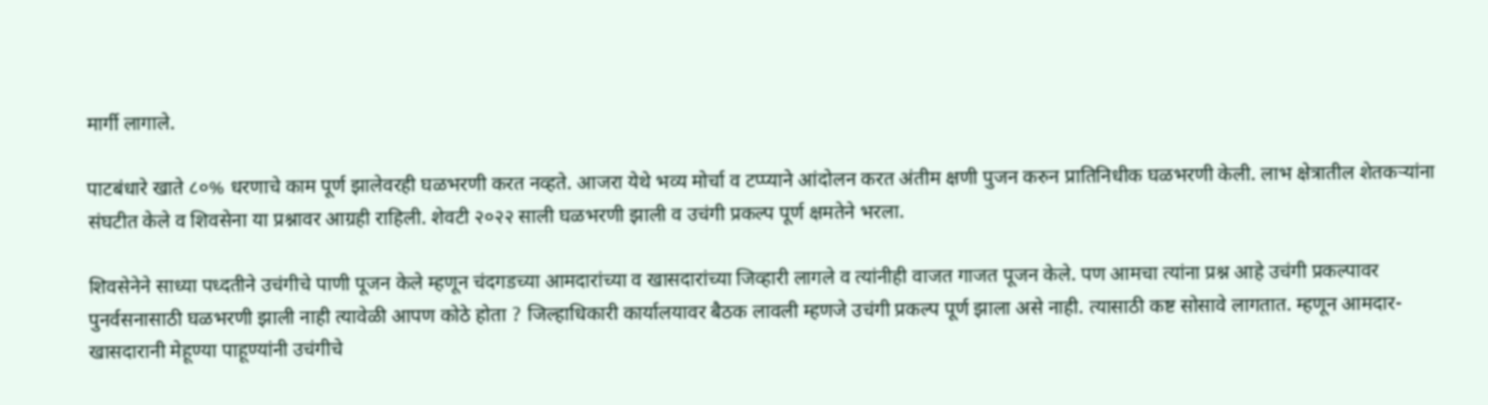मार्गी लागाले.

पाटबंधारे खाते ८०% धरणाचे काम पूर्ण झालेवरही घळभरणी करत नव्हते. आजरा येथे भव्य मोर्चा व टप्प्याने आंदोलन करत अंतीम क्षणी पुजन करुन प्रातिनिधीक घळभरणी केली. लाभ क्षेत्रातील शेतकऱ्यांना संघटीत केले व शिवसेना या प्रश्नावर आग्रही राहिली. शेवटी २०२२ साली घळभरणी झाली व उचंगी प्रकल्प पूर्ण क्षमतेने भरला.

शिवसेनेने साध्या पध्दतीने उचंगीचे पाणी पूजन केले म्हणून चंदगडच्या आमदारांच्या व खासदारांच्या जिव्हारी लागले व त्यांनीही वाजत गाजत पूजन केले. पण आमचा त्यांना प्रश्न आहे उचंगी प्रकल्पावर पुनर्वसनासाठी घळभरणी झाली नाही त्यावेळी आपण कोठे होता ? जिल्हाधिकारी कार्यालयावर बैठक लावली म्हणजे उचंगी प्रकल्प पूर्ण झाला असे नाही. त्यासाठी कष्ट सोसावे लागतात. म्हणून आमदार-खासदारानी मेहूण्या पाहूण्यांनी उचंगीचे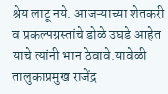श्रेय लाटू नये. आजऱ्याच्या शेतकरी व प्रकल्पग्रस्तांचे डोळे उघडे आहेत याचे त्यांनी भान ठेवावे.यावेळी तालुकाप्रमुख राजेंद्र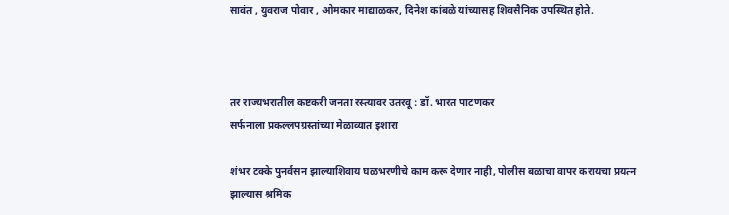सावंत , युवराज पोवार , ओमकार माद्याळकर, दिनेश कांबळे यांच्यासह शिवसैनिक उपस्थित होते.



तर राज्यभरातील कष्टकरी जनता रस्त्यावर उतरवू : डॉ. भारत पाटणकर
सर्फनाला प्रकल्लपग्रस्तांच्या मेळाव्यात इशारा

शंभर टक्के पुनर्वसन झाल्याशिवाय घळभरणीचे काम करू देणार नाही, पोलीस बळाचा वापर करायचा प्रयत्न झाल्यास श्रमिक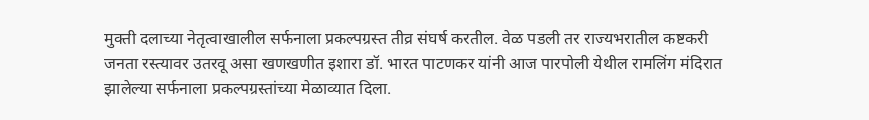मुक्ती दलाच्या नेतृत्वाखालील सर्फनाला प्रकल्पग्रस्त तीव्र संघर्ष करतील. वेळ पडली तर राज्यभरातील कष्टकरी जनता रस्त्यावर उतरवू असा खणखणीत इशारा डॉ. भारत पाटणकर यांनी आज पारपोली येथील रामलिंग मंदिरात झालेल्या सर्फनाला प्रकल्पग्रस्तांच्या मेळाव्यात दिला.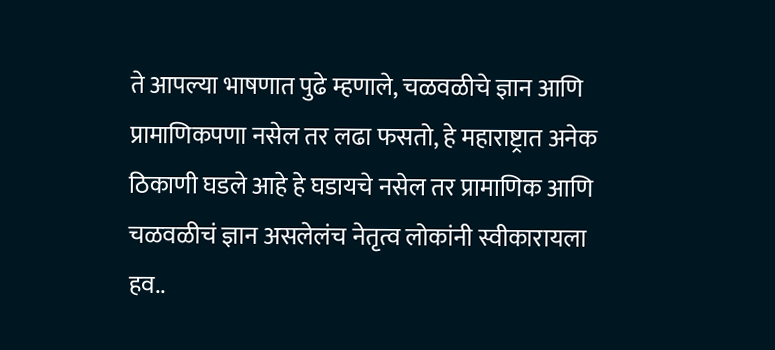ते आपल्या भाषणात पुढे म्हणाले, चळवळीचे ज्ञान आणि प्रामाणिकपणा नसेल तर लढा फसतो, हे महाराष्ट्रात अनेक ठिकाणी घडले आहे हे घडायचे नसेल तर प्रामाणिक आणि चळवळीचं ज्ञान असलेलंच नेतृत्व लोकांनी स्वीकारायला हव..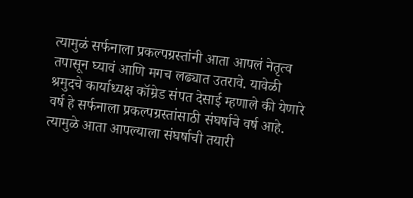त्यामुळं सर्फनाला प्रकल्पग्रस्तांनी आता आपलं नेतृत्व तपासून घ्यावं आणि मगच लढ्यात उतरावे. यावेळी श्रमुदचे कार्याध्यक्ष कॉम्रेड संपत देसाई म्हणाले की येणारे वर्ष हे सर्फनाला प्रकल्पग्रस्तांसाठी संघर्षाचे वर्ष आहे. त्यामुळे आता आपल्याला संघर्षाची तयारी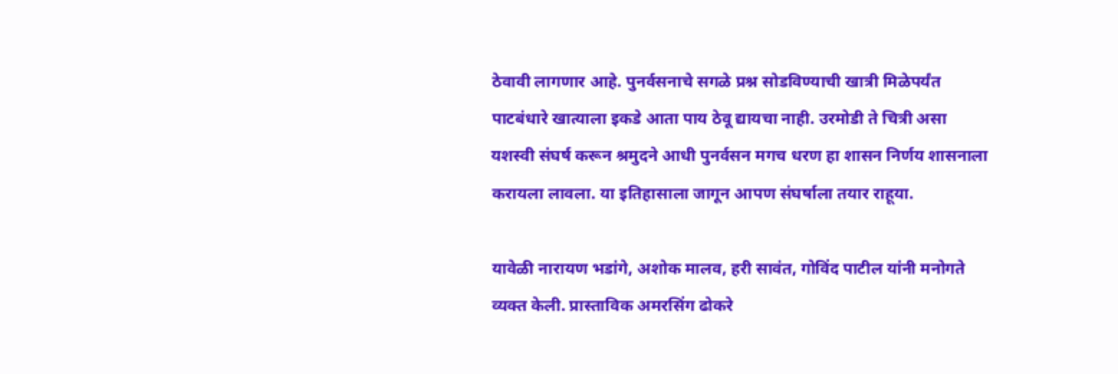ठेवावी लागणार आहे. पुनर्वसनाचे सगळे प्रश्न सोडविण्याची खात्री मिळेपर्यंत पाटबंधारे खात्याला इकडे आता पाय ठेवू द्यायचा नाही. उरमोडी ते चित्री असा यशस्वी संघर्ष करून श्रमुदने आधी पुनर्वसन मगच धरण हा शासन निर्णय शासनाला करायला लावला. या इतिहासाला जागून आपण संघर्षाला तयार राहूया.

यावेळी नारायण भडांगे, अशोक मालव, हरी सावंत, गोविंद पाटील यांनी मनोगते व्यक्त केली. प्रास्ताविक अमरसिंग ढोकरे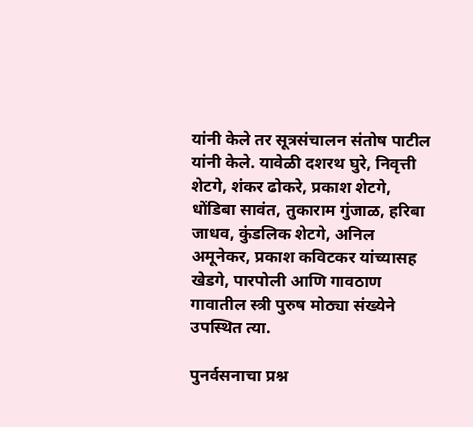यांनी केले तर सूत्रसंचालन संतोष पाटील यांनी केले. यावेळी दशरथ घुरे, निवृत्ती शेटगे, शंकर ढोकरे, प्रकाश शेटगे, धोंडिबा सावंत, तुकाराम गुंजाळ, हरिबा जाधव, कुंडलिक शेटगे, अनिल अमूनेकर, प्रकाश कविटकर यांच्यासह खेडगे, पारपोली आणि गावठाण गावातील स्त्री पुरुष मोठ्या संख्येने उपस्थित त्या.

पुनर्वसनाचा प्रश्न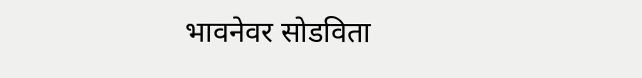भावनेवर सोडविता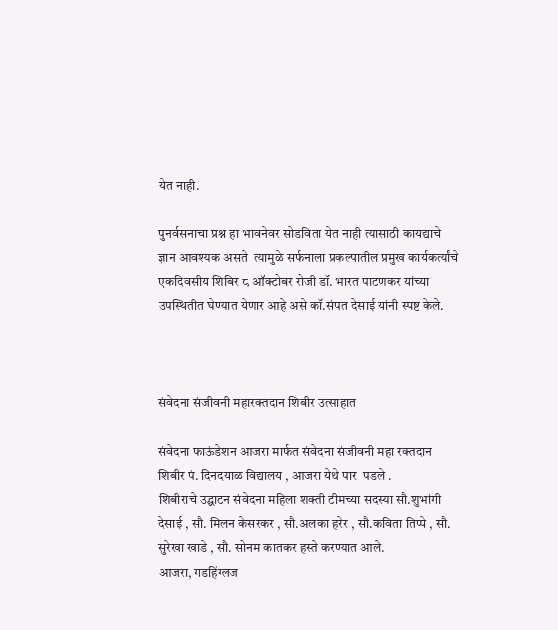येत नाही.

पुनर्वसनाचा प्रश्न हा भावनेवर सोडविता येत नाही त्यासाठी कायद्याचे ज्ञान आवश्यक असते  त्यामुळे सर्फनाला प्रकल्पातील प्रमुख कार्यकर्त्यांचे एकदिवसीय शिबिर ८ ऑक्टोबर रोजी डॉ. भारत पाटणकर यांच्या उपस्थितीत घेण्यात येणार आहे असे कॉ.संपत देसाई यांनी स्पष्ट केले.



संवेदना संजीवनी महारक्तदान शिबीर उत्साहात

संवेदना फाऊंडेशन आजरा मार्फत संवेदना संजीवनी महा रक्तदान शिबीर पं. दिनदयाळ विद्यालय , आजरा येथे पार  पडले .
शिबीराचे उद्घाटन संवेदना महिला शक्ती टीमच्या सदस्या सौ.शुभांगी देसाई , सौ. मिलन केसरकर , सौ.अलका हरेर , सौ.कविता तिप्पे , सौ. सुरेखा खाडे , सौ. सोनम कातकर हस्ते करण्यात आले.
आजरा, गडहिंग्लज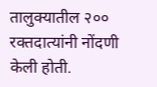तालुक्यातील २०० रक्तदात्यांनी नोंदणी केली होती.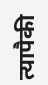त्यापैकी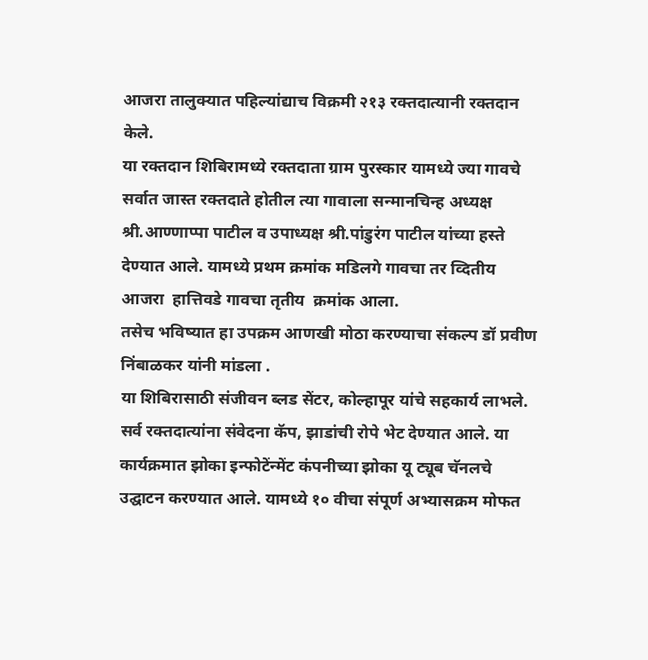आजरा तालुक्यात पहिल्यांद्याच विक्रमी २१३ रक्तदात्यानी रक्तदान केले.
या रक्तदान शिबिरामध्ये रक्तदाता ग्राम पुरस्कार यामध्ये ज्या गावचे सर्वात जास्त रक्तदाते होतील त्या गावाला सन्मानचिन्ह अध्यक्ष श्री.आण्णाप्पा पाटील व उपाध्यक्ष श्री.पांडुरंग पाटील यांच्या हस्ते देण्यात आले. यामध्ये प्रथम क्रमांक मडिलगे गावचा तर व्दितीय आजरा  हात्तिवडे गावचा तृतीय  क्रमांक आला.
तसेच भविष्यात हा उपक्रम आणखी मोठा करण्याचा संकल्प डॉ प्रवीण निंबाळकर यांनी मांडला .
या शिबिरासाठी संजीवन ब्लड सेंटर, कोल्हापूर यांचे सहकार्य लाभले.
सर्व रक्तदात्यांना संवेदना कॅप, झाडांची रोपे भेट देण्यात आले. या कार्यक्रमात झोका इन्फोटेंन्मेंट कंपनीच्या झोका यू ट्यूब चॅनलचे उद्घाटन करण्यात आले. यामध्ये १० वीचा संपूर्ण अभ्यासक्रम मोफत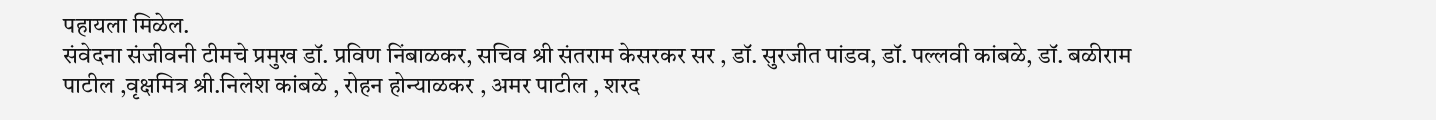पहायला मिळेल.
संवेदना संजीवनी टीमचे प्रमुख डॉ. प्रविण निंबाळकर, सचिव श्री संतराम केसरकर सर , डॉ. सुरजीत पांडव, डॉ. पल्लवी कांबळे, डॉ. बळीराम पाटील ,वृक्षमित्र श्री.निलेश कांबळे , रोहन होन्याळकर , अमर पाटील , शरद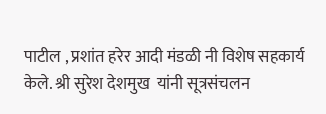पाटील , प्रशांत हरेर आदी मंडळी नी विशेष सहकार्य केले. श्री सुरेश देशमुख  यांनी सूत्रसंचलन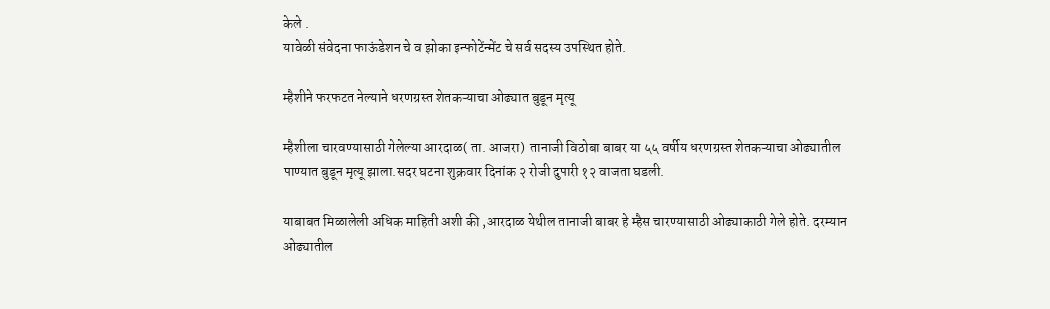केले .
यावेळी संवेदना फाऊंडेशन चे व झोका इन्फोटेंन्मेंट चे सर्व सदस्य उपस्थित होते.

म्हैशीने फरफटत नेल्याने धरणग्रस्त शेतकऱ्याचा ओढ्यात बुडून मृत्यू

म्हैशीला चारवण्यासाठी गेलेल्या आरदाळ( ता. आजरा)  तानाजी विठोबा बाबर या ५५ वर्षीय धरणग्रस्त शेतकऱ्याचा ओढ्यातील पाण्यात बुडून मृत्यू झाला.सदर घटना शुक्रवार दिनांक २ रोजी दुपारी १२ वाजता घडली.

याबाबत मिळालेली अधिक माहिती अशी की ,आरदाळ येथील तानाजी बाबर हे म्हैस चारण्यासाठी ओढ्याकाठी गेले होते. दरम्यान ओढ्यातील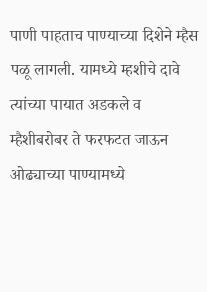पाणी पाहताच पाण्याच्या दिशेने म्हैस पळू लागली. यामध्ये म्हशीचे दावे त्यांच्या पायात अडकले व  म्हैशीबरोबर ते फरफटत जाऊन ओढ्याच्या पाण्यामध्ये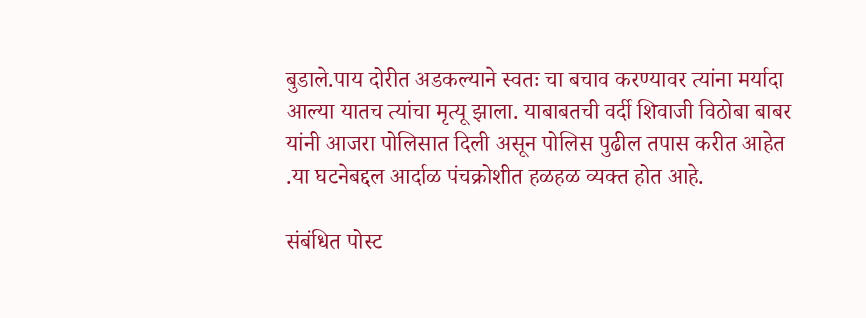बुडाले.पाय दोरीत अडकल्याने स्वतः चा बचाव करण्यावर त्यांना मर्यादा आल्या यातच त्यांचा मृत्यू झाला. याबाबतची वर्दी शिवाजी विठोबा बाबर यांनी आजरा पोलिसात दिली असून पोलिस पुढील तपास करीत आहेत .या घटनेबद्दल आर्दाळ पंचक्रोशीत हळहळ व्यक्त होत आहे.

संबंधित पोस्ट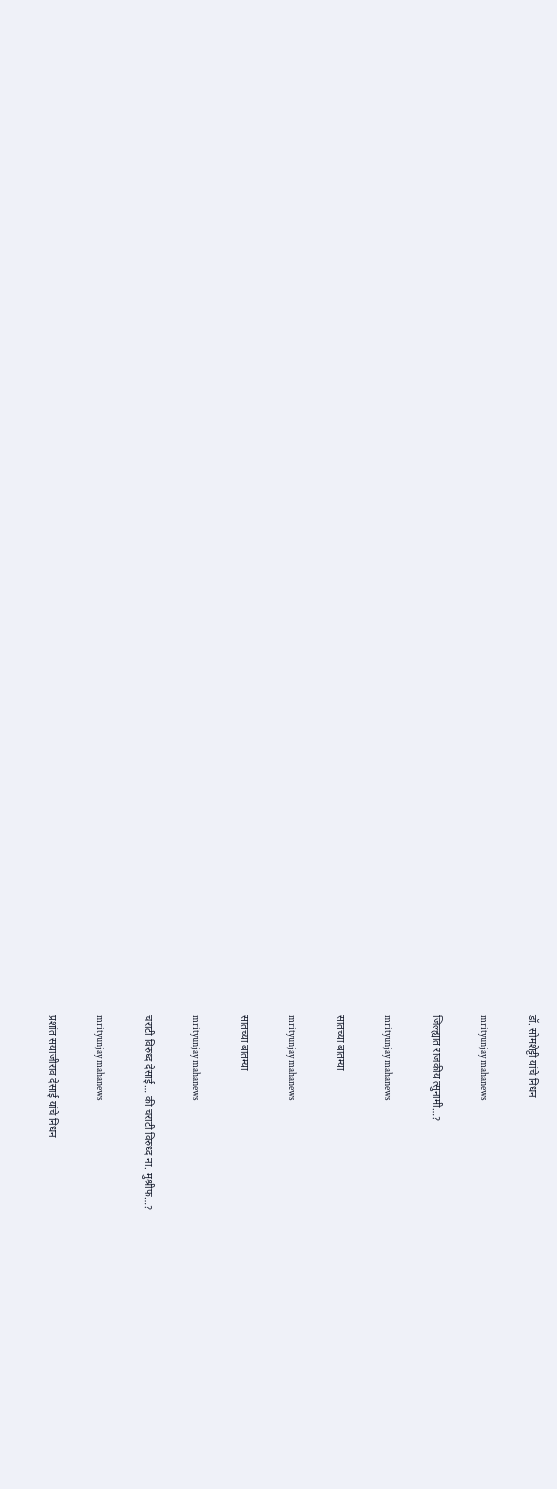डॉ. सोमशेट्टी यांचे निधन

mrityunjay mahanews

जिल्ह्यात राजकीय त्सुनामी…?

mrityunjay mahanews

सातच्या बातम्या

mrityunjay mahanews

सातच्या बातम्या

mrityunjay mahanews

चराटी विरुध्द देसाई… की चराटी विरुध्द ना. मुश्रीफ…?

mrityunjay mahanews

प्रशांत सयाजीराव देसाई यांचे निधन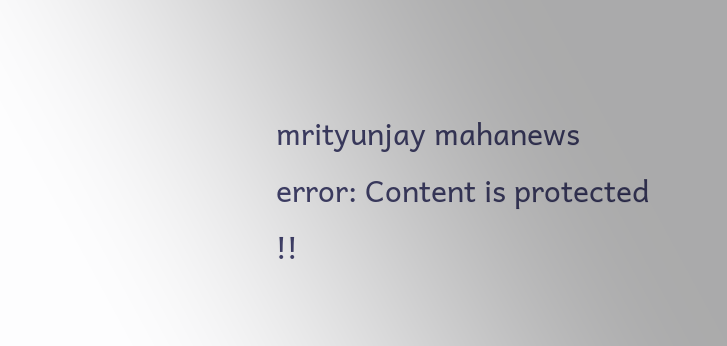mrityunjay mahanews
error: Content is protected !!